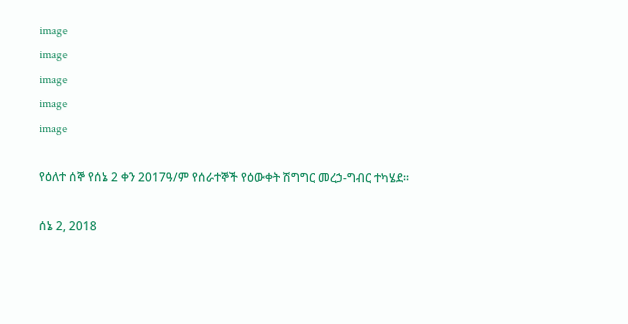image
image
image
image
image

የዕለተ ሰኞ የሰኔ 2 ቀን 2017ዓ/ም የሰራተኞች የዕውቀት ሽግግር መረኃ-ግብር ተካሄደ፡፡

ሰኔ 2, 2018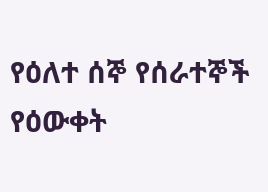የዕለተ ሰኞ የሰራተኞች የዕውቀት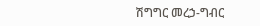ሽግግር መረኃ-ግብር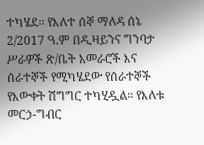ተካሄደ፡፡ የእለተ ሰኞ ማለዳ ሰኔ 2/2017 ዓ.ም በዲዛይንና ግንባታ ሥራዎች ጽ/ቤት አመራሮች እና ሰራተኞች የሚካሄደው የሰራተኞች የእውቀት ሽግግር ተካሂዷል። የእለቱ መርኃ-ግብር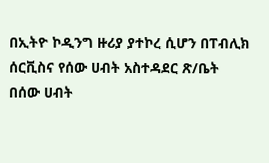በኢትዮ ኮዲንግ ዙሪያ ያተኮረ ሲሆን በፐብሊክ ሰርቪስና የሰው ሀብት አስተዳደር ጽ/ቤት በሰው ሀብት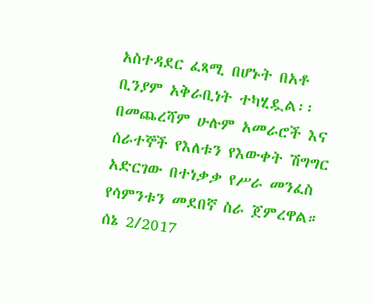አስተዳደር ፈጻሚ በሆኑት በአቶ ቢንያም አቅራቢነት ተካሂዷል፡፡ በመጨረሻም ሁሉም አመራሮች እና ሰራተኞች የእለቱን የእውቀት ሽግግር አድርገው በተነቃቃ የሥራ መንፈስ የሳምንቱን መደበኛ ስራ ጀምረዋል። ሰኔ 2/2017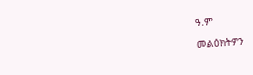ዓ.ም

መልዕክትዎን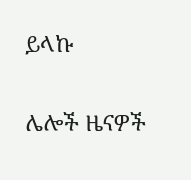ይላኩ

ሌሎች ዜናዎች